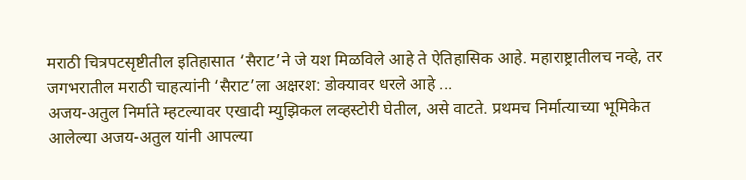मराठी चित्रपटसृष्टीतील इतिहासात ‘सैराट’ने जे यश मिळविले आहे ते ऐतिहासिक आहे. महाराष्ट्रातीलच नव्हे, तर जगभरातील मराठी चाहत्यांनी ‘सैराट’ला अक्षरश: डोक्यावर धरले आहे ...
अजय-अतुल निर्माते म्हटल्यावर एखादी म्युझिकल लव्हस्टोरी घेतील, असे वाटते. प्रथमच निर्मात्याच्या भूमिकेत आलेल्या अजय-अतुल यांनी आपल्या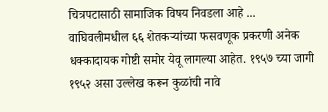चित्रपटासाठी सामाजिक विषय निवडला आहे ...
वाघिवलीमधील ६६ शेतकऱ्यांच्या फसवणूक प्रकरणी अनेक धक्कादायक गोष्टी समोर येवू लागल्या आहेत. १९५७ च्या जागी १९५२ असा उल्लेख करून कुळांची नावे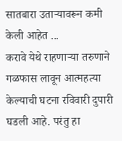सातबारा उताऱ्यावरून कमी केली आहेत ...
करावे येथे राहणाऱ्या तरुणाने गळफास लावून आत्महत्या केल्याची घटना रविवारी दुपारी घडली आहे. परंतु हा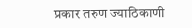प्रकार तरुण ज्याठिकाणी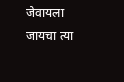जेवायला जायचा त्या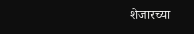शेजारच्या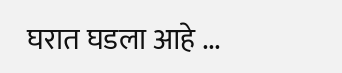घरात घडला आहे ...